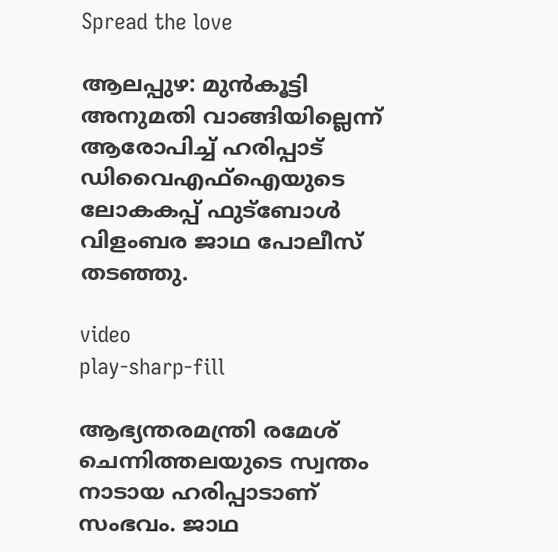Spread the love

ആലപ്പുഴ: മുൻകൂട്ടി അനുമതി വാങ്ങിയില്ലെന്ന് ആരോപിച്ച്‌ ഹരിപ്പാട് ഡിവൈഎഫ്‌ഐയുടെ ലോകകപ്പ് ഫുട്ബോള്‍ വിളംബര ജാഥ പോലീസ് തടഞ്ഞു.

video
play-sharp-fill

ആഭ്യന്തരമന്ത്രി രമേശ് ചെന്നിത്തലയുടെ സ്വന്തം നാടായ ഹരിപ്പാടാണ് സംഭവം. ജാഥ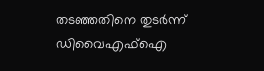തടഞ്ഞതിനെ തുടർന്ന് ഡിവൈഎഫ്‌ഐ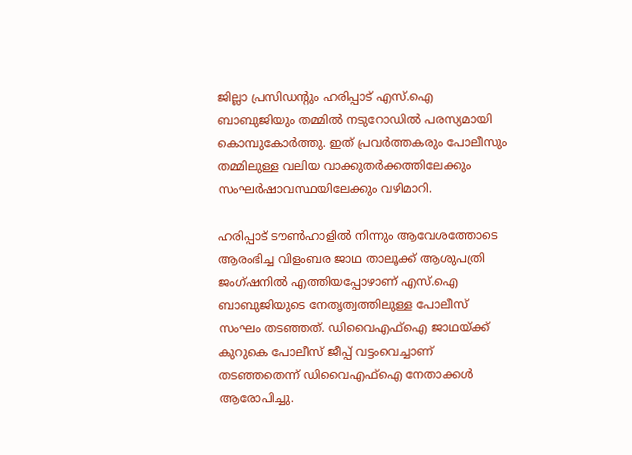ജില്ലാ പ്രസിഡന്റും ഹരിപ്പാട് എസ്.ഐ ബാബുജിയും തമ്മില്‍ നടുറോഡില്‍ പരസ്യമായി കൊമ്പുകോർത്തു. ഇത് പ്രവർത്തകരും പോലീസും തമ്മിലുള്ള വലിയ വാക്കുതർക്കത്തിലേക്കും സംഘർഷാവസ്ഥയിലേക്കും വഴിമാറി.

ഹരിപ്പാട് ടൗണ്‍ഹാളില്‍ നിന്നും ആവേശത്തോടെ ആരംഭിച്ച വിളംബര ജാഥ താലൂക്ക് ആശുപത്രി ജംഗ്ഷനില്‍ എത്തിയപ്പോഴാണ് എസ്.ഐ ബാബുജിയുടെ നേതൃത്വത്തിലുള്ള പോലീസ് സംഘം തടഞ്ഞത്. ഡിവൈഎഫ്‌ഐ ജാഥയ്ക്ക് കുറുകെ പോലീസ് ജീപ്പ് വട്ടംവെച്ചാണ് തടഞ്ഞതെന്ന് ഡിവൈഎഫ്‌ഐ നേതാക്കള്‍ ആരോപിച്ചു.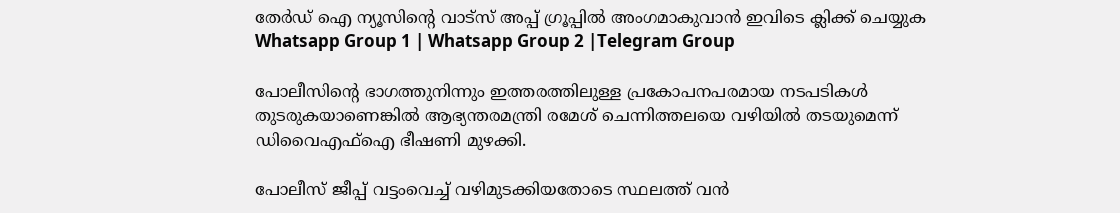തേർഡ് ഐ ന്യൂസിന്റെ വാട്സ് അപ്പ് ഗ്രൂപ്പിൽ അംഗമാകുവാൻ ഇവിടെ ക്ലിക്ക് ചെയ്യുക
Whatsapp Group 1 | Whatsapp Group 2 |Telegram Group

പോലീസിന്റെ ഭാഗത്തുനിന്നും ഇത്തരത്തിലുള്ള പ്രകോപനപരമായ നടപടികള്‍ തുടരുകയാണെങ്കില്‍ ആഭ്യന്തരമന്ത്രി രമേശ് ചെന്നിത്തലയെ വഴിയില്‍ തടയുമെന്ന് ഡിവൈഎഫ്‌ഐ ഭീഷണി മുഴക്കി.

പോലീസ് ജീപ്പ് വട്ടംവെച്ച്‌ വഴിമുടക്കിയതോടെ സ്ഥലത്ത് വൻ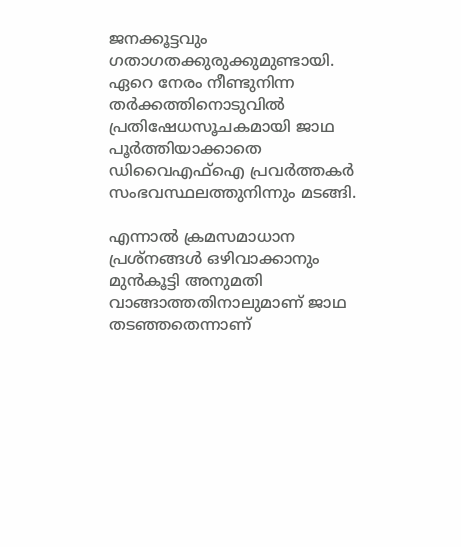ജനക്കൂട്ടവും ഗതാഗതക്കുരുക്കുമുണ്ടായി. ഏറെ നേരം നീണ്ടുനിന്ന തർക്കത്തിനൊടുവില്‍ പ്രതിഷേധസൂചകമായി ജാഥ പൂർത്തിയാക്കാതെ ഡിവൈഎഫ്‌ഐ പ്രവർത്തകർ സംഭവസ്ഥലത്തുനിന്നും മടങ്ങി.

എന്നാല്‍ ക്രമസമാധാന പ്രശ്നങ്ങള്‍ ഒഴിവാക്കാനും മുൻകൂട്ടി അനുമതി വാങ്ങാത്തതിനാലുമാണ് ജാഥ തടഞ്ഞതെന്നാണ്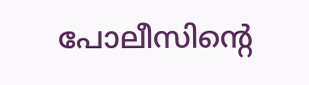പോലീസിന്റെ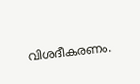വിശദീകരണം.